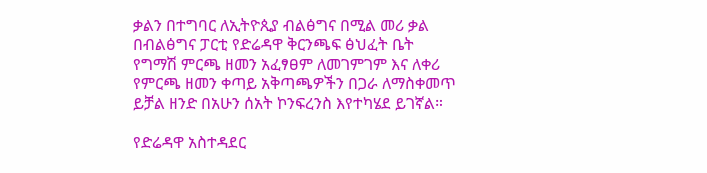ቃልን በተግባር ለኢትዮጲያ ብልፅግና በሚል መሪ ቃል በብልፅግና ፓርቲ የድሬዳዋ ቅርንጫፍ ፅህፈት ቤት የግማሽ ምርጫ ዘመን አፈፃፀም ለመገምገም እና ለቀሪ የምርጫ ዘመን ቀጣይ አቅጣጫዎችን በጋራ ለማስቀመጥ ይቻል ዘንድ በአሁን ሰአት ኮንፍረንስ እየተካሄደ ይገኛል።

የድሬዳዋ አስተዳደር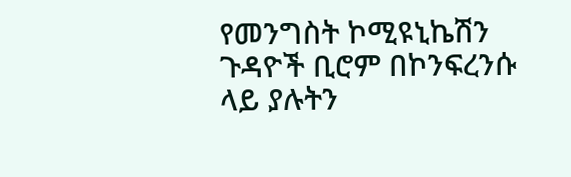የመንግስት ኮሚዩኒኬሽን ጉዳዮች ቢሮም በኮንፍረንሱ ላይ ያሉትን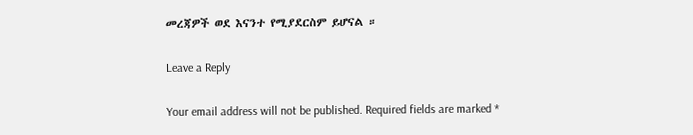መረጃዎች ወደ እናንተ የሚያደርስም ይሆናል ።

Leave a Reply

Your email address will not be published. Required fields are marked *